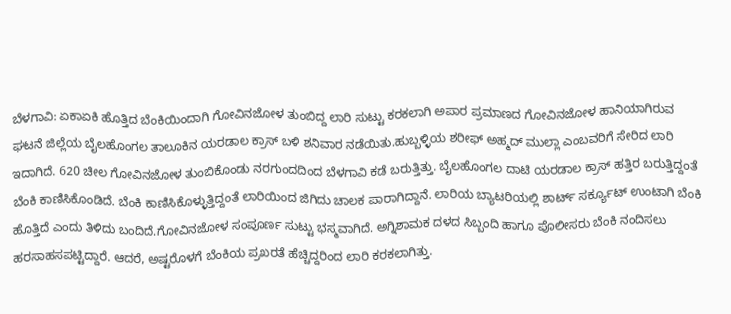ಬೆಳಗಾವಿ: ಏಕಾಏಕಿ ಹೊತ್ತಿದ ಬೆಂಕಿಯಿಂದಾಗಿ ಗೋವಿನಜೋಳ ತುಂಬಿದ್ದ ಲಾರಿ ಸುಟ್ಟು ಕರಕಲಾಗಿ ಅಪಾರ ಪ್ರಮಾಣದ ಗೋವಿನಜೋಳ ಹಾನಿಯಾಗಿರುವ ಘಟನೆ ಜಿಲ್ಲೆಯ ಬೈಲಹೊಂಗಲ ತಾಲೂಕಿನ ಯರಡಾಲ ಕ್ರಾಸ್ ಬಳಿ ಶನಿವಾರ ನಡೆಯಿತು.ಹುಬ್ಬಳ್ಳಿಯ ಶರೀಫ್ ಅಹ್ಮದ್ ಮುಲ್ಲಾ ಎಂಬವರಿಗೆ ಸೇರಿದ ಲಾರಿ ಇದಾಗಿದೆ. 620 ಚೀಲ ಗೋವಿನಜೋಳ ತುಂಬಿಕೊಂಡು ನರಗುಂದದಿಂದ ಬೆಳಗಾವಿ ಕಡೆ ಬರುತ್ತಿತ್ತು. ಬೈಲಹೊಂಗಲ ದಾಟಿ ಯರಡಾಲ ಕ್ರಾಸ್ ಹತ್ತಿರ ಬರುತ್ತಿದ್ದಂತೆ ಬೆಂಕಿ ಕಾಣಿಸಿಕೊಂಡಿದೆ. ಬೆಂಕಿ ಕಾಣಿಸಿಕೊಳ್ಳುತ್ತಿದ್ದಂತೆ ಲಾರಿಯಿಂದ ಜಿಗಿದು ಚಾಲಕ ಪಾರಾಗಿದ್ದಾನೆ. ಲಾರಿಯ ಬ್ಯಾಟರಿಯಲ್ಲಿ ಶಾರ್ಟ್ ಸರ್ಕ್ಯೂಟ್ ಉಂಟಾಗಿ ಬೆಂಕಿ ಹೊತ್ತಿದೆ ಎಂದು ತಿಳಿದು ಬಂದಿದೆ.ಗೋವಿನಜೋಳ ಸಂಪೂರ್ಣ ಸುಟ್ಟು ಭಸ್ಮವಾಗಿದೆ. ಅಗ್ನಿಶಾಮಕ ದಳದ ಸಿಬ್ಬಂದಿ ಹಾಗೂ ಪೊಲೀಸರು ಬೆಂಕಿ ನಂದಿಸಲು ಹರಸಾಹಸಪಟ್ಟಿದ್ದಾರೆ. ಆದರೆ, ಅಷ್ಟರೊಳಗೆ ಬೆಂಕಿಯ ಪ್ರಖರತೆ ಹೆಚ್ಚಿದ್ದರಿಂದ ಲಾರಿ ಕರಕಲಾಗಿತ್ತು.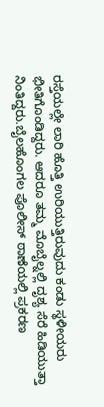ರಸ್ತೆಯಲ್ಲೇ ಲಾರಿ ಹೊತ್ತಿ ಉರಿಯುತ್ತಿರುವುದು ಕಂಡು ಸ್ಥಳೀಯರು ಭೀತಿಗೊಂಡಿದ್ದರು. ಆದರೂ ತಮ್ಮ ಮೊಬೈಲ್ನಲ್ಲಿ ದೃಶ್ಯ ಸೆರೆ ಹಿಡಿಯುತ್ತಾ ನಿಂತಿದ್ದರು.ಬೈಲಹೊಂಗಲ ಪೊಲೀಸ್ ಠಾಣೆಯಲ್ಲಿ ಪ್ರಕರಣ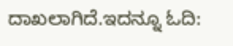ದಾಖಲಾಗಿದೆ.ಇದನ್ನೂ ಓದಿ: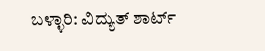ಬಳ್ಳಾರಿ: ವಿದ್ಯುತ್ ಶಾರ್ಟ್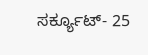ಸರ್ಕ್ಯೂಟ್- 25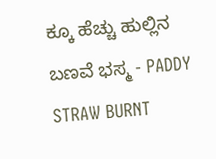ಕ್ಕೂ ಹೆಚ್ಚು ಹುಲ್ಲಿನ ಬಣವೆ ಭಸ್ಮ - PADDY STRAW BURNT